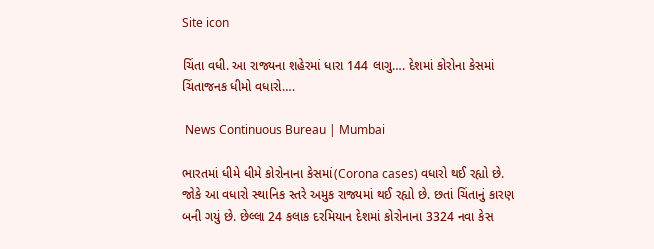Site icon

ચિંતા વધી. આ રાજ્યના શહેરમાં ધારા 144 લાગુ…. દેશમાં કોરોના કેસમાં ચિંતાજનક ધીમો વધારો….

 News Continuous Bureau | Mumbai

ભારતમાં ધીમે ધીમે કોરોનાના કેસમાં(Corona cases) વધારો થઈ રહ્યો છે. જોકે આ વધારો સ્થાનિક સ્તરે અમુક રાજ્યમાં થઈ રહ્યો છે. છતાં ચિંતાનું કારણ બની ગયું છે. છેલ્લા 24 કલાક દરમિયાન દેશમાં કોરોનાના 3324 નવા કેસ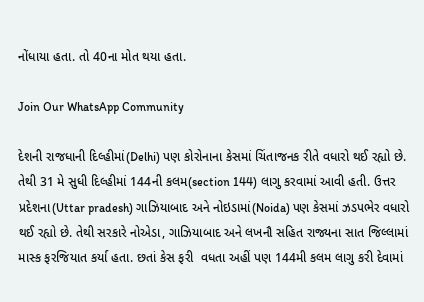નોંધાયા હતા. તો 40ના મોત થયા હતા.

Join Our WhatsApp Community

દેશની રાજધાની દિલ્હીમાં(Delhi) પણ કોરોનાના કેસમાં ચિંતાજનક રીતે વધારો થઈ રહ્યો છે. તેથી 31 મે સુધી દિલ્હીમાં 144ની કલમ(section 144) લાગુ કરવામાં આવી હતી. ઉત્તર પ્રદેશના(Uttar pradesh) ગાઝિયાબાદ અને નોઇડામાં(Noida) પણ કેસમાં ઝડપભેર વધારો થઈ રહ્યો છે. તેથી સરકારે નોએડા, ગાઝિયાબાદ અને લખનૌ સહિત રાજ્યના સાત જિલ્લામાં માસ્ક ફરજિયાત કર્યા હતા. છતાં કેસ ફરી  વધતા અહીં પણ 144મી કલમ લાગુ કરી દેવામાં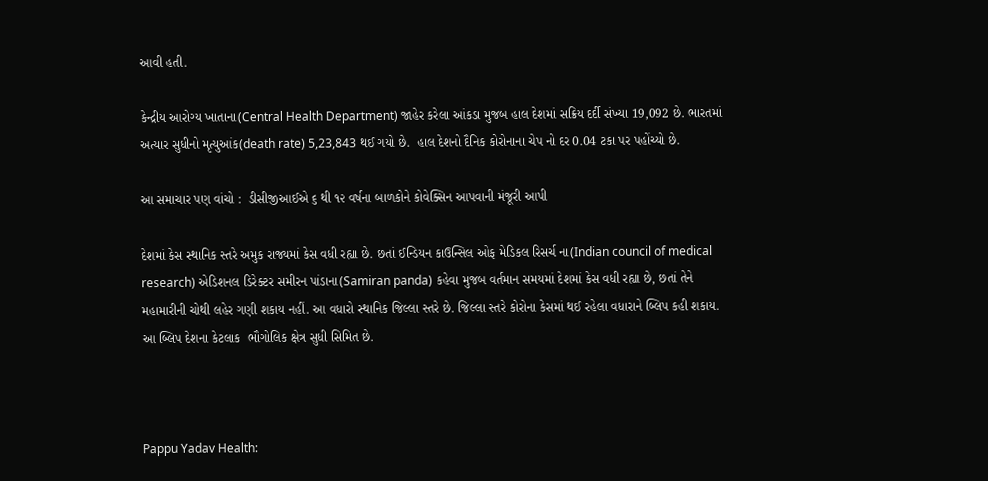આવી હતી.

કેન્દ્રીય આરોગ્ય ખાતાના(Central Health Department) જાહેર કરેલા આંકડા મુજબ હાલ દેશમાં સક્રિય દર્દી સંખ્યા 19,092 છે. ભારતમાં અત્યાર સુધીનો મૃત્યુઆંક(death rate) 5,23,843 થઈ ગયો છે.  હાલ દેશનો દૈનિક કોરોનાના ચેપ નો દર 0.04 ટકા પર પહોંચ્યો છે.

આ સમાચાર પણ વાંચો :  ડીસીજીઆઈએ ૬ થી ૧૨ વર્ષના બાળકોને કોવેક્સિન આપવાની મંજૂરી આપી

દેશમાં કેસ સ્થાનિક સ્તરે અમુક રાજ્યમાં કેસ વધી રહ્યા છે. છતાં ઈન્ડિયન કાઉન્સિલ ઓફ મેડિકલ રિસર્ચ ના(Indian council of medical research) એડિશનલ ડિરેક્ટર સમીરન પાંડાના(Samiran panda) કહેવા મુજબ વર્તમાન સમયમાં દેશમાં કેસ વધી રહ્યા છે, છતાં તેને મહામારીની ચોથી લહેર ગણી શકાય નહીં. આ વધારો સ્થાનિક જિલ્લા સ્તરે છે. જિલ્લા સ્તરે કોરોના કેસમાં થઈ રહેલા વધારાને બ્લિપ કહી શકાય. આ બ્લિપ દેશના કેટલાક  ભૌગોલિક ક્ષેત્ર સુધી સિમિત છે.



Pappu Yadav Health: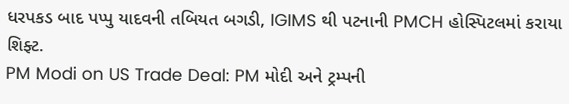ધરપકડ બાદ પપ્પુ યાદવની તબિયત બગડી, IGIMS થી પટનાની PMCH હોસ્પિટલમાં કરાયા શિફ્ટ.
PM Modi on US Trade Deal: PM મોદી અને ટ્રમ્પની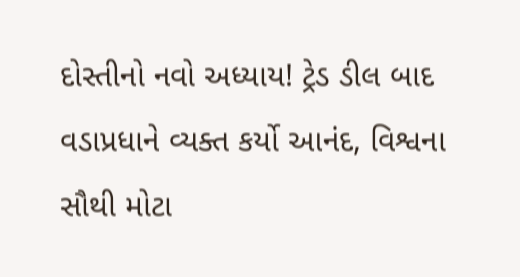દોસ્તીનો નવો અધ્યાય! ટ્રેડ ડીલ બાદ વડાપ્રધાને વ્યક્ત કર્યો આનંદ, વિશ્વના સૌથી મોટા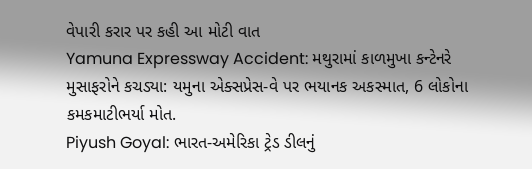વેપારી કરાર પર કહી આ મોટી વાત
Yamuna Expressway Accident: મથુરામાં કાળમુખા કન્ટેનરે મુસાફરોને કચડ્યા: યમુના એક્સપ્રેસ-વે પર ભયાનક અકસ્માત, 6 લોકોના કમકમાટીભર્યા મોત.
Piyush Goyal: ભારત-અમેરિકા ટ્રેડ ડીલનું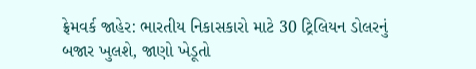ફ્રેમવર્ક જાહેર: ભારતીય નિકાસકારો માટે 30 ટ્રિલિયન ડોલરનું બજાર ખુલશે, જાણો ખેડૂતો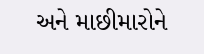અને માછીમારોને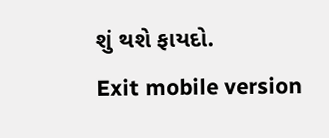શું થશે ફાયદો.
Exit mobile version